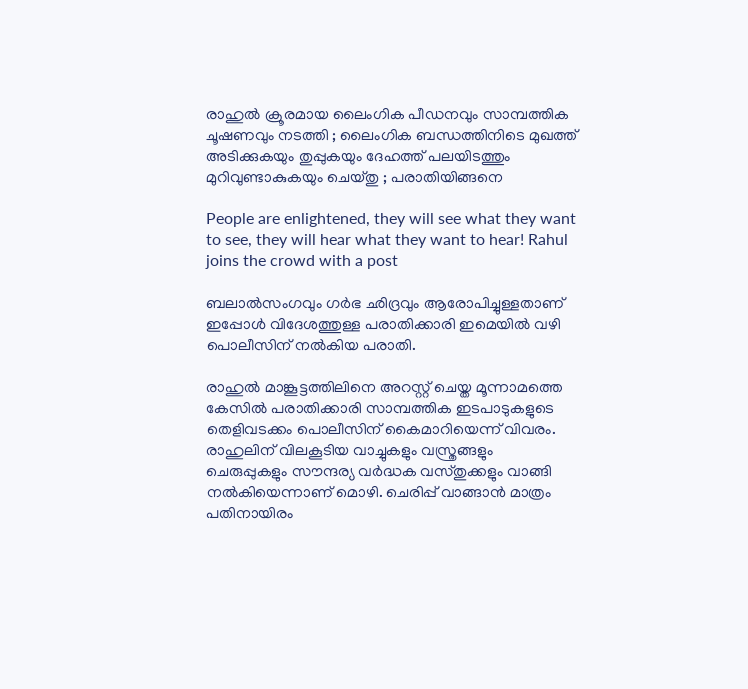രാഹുല്‍ ക്രൂരമായ ലൈംഗിക പീഡനവും സാമ്പത്തിക ചൂഷണവും നടത്തി ; ലൈംഗിക ബന്ധത്തിനിടെ മുഖത്ത് അടിക്കുകയും തുപ്പുകയും ദേഹത്ത് പലയിടത്തും മുറിവുണ്ടാകുകയും ചെയ്തു ; പരാതിയിങ്ങനെ

People are enlightened, they will see what they want to see, they will hear what they want to hear! Rahul joins the crowd with a post

ബലാല്‍സംഗവും ഗര്‍ഭ ഛിദ്രവും ആരോപിച്ചുള്ളതാണ് ഇപ്പോള്‍ വിദേശത്തുള്ള പരാതിക്കാരി ഇമെയില്‍ വഴി പൊലീസിന് നല്‍കിയ പരാതി.

രാഹുല്‍ മാങ്കൂട്ടത്തിലിനെ അറസ്റ്റ് ചെയ്ത മൂന്നാമത്തെ കേസില്‍ പരാതിക്കാരി സാമ്പത്തിക ഇടപാടുകളുടെ തെളിവടക്കം പൊലീസിന് കൈമാറിയെന്ന് വിവരം. രാഹുലിന് വിലകൂടിയ വാച്ചുകളും വസ്ത്രങ്ങളും ചെരുപ്പുകളും സൗന്ദര്യ വര്‍ദ്ധക വസ്തുക്കളും വാങ്ങി നല്‍കിയെന്നാണ് മൊഴി. ചെരിപ്പ് വാങ്ങാന്‍ മാത്രം പതിനായിരം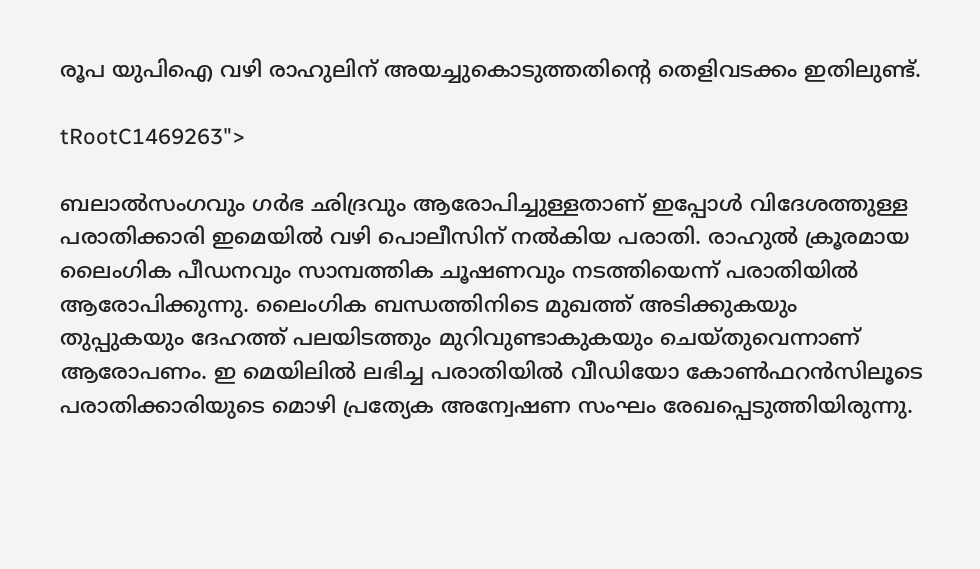രൂപ യുപിഐ വഴി രാഹുലിന് അയച്ചുകൊടുത്തതിന്റെ തെളിവടക്കം ഇതിലുണ്ട്.

tRootC1469263">

ബലാല്‍സംഗവും ഗര്‍ഭ ഛിദ്രവും ആരോപിച്ചുള്ളതാണ് ഇപ്പോള്‍ വിദേശത്തുള്ള പരാതിക്കാരി ഇമെയില്‍ വഴി പൊലീസിന് നല്‍കിയ പരാതി. രാഹുല്‍ ക്രൂരമായ ലൈംഗിക പീഡനവും സാമ്പത്തിക ചൂഷണവും നടത്തിയെന്ന് പരാതിയില്‍ ആരോപിക്കുന്നു. ലൈംഗിക ബന്ധത്തിനിടെ മുഖത്ത് അടിക്കുകയും തുപ്പുകയും ദേഹത്ത് പലയിടത്തും മുറിവുണ്ടാകുകയും ചെയ്തുവെന്നാണ് ആരോപണം. ഇ മെയിലില്‍ ലഭിച്ച പരാതിയില്‍ വീഡിയോ കോണ്‍ഫറന്‍സിലൂടെ പരാതിക്കാരിയുടെ മൊഴി പ്രത്യേക അന്വേഷണ സംഘം രേഖപ്പെടുത്തിയിരുന്നു.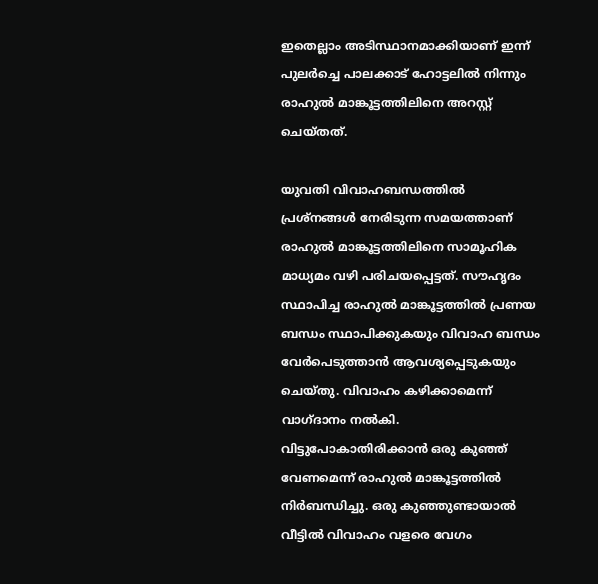ഇതെല്ലാം അടിസ്ഥാനമാക്കിയാണ് ഇന്ന് പുലര്‍ച്ചെ പാലക്കാട് ഹോട്ടലില്‍ നിന്നും രാഹുല്‍ മാങ്കൂട്ടത്തിലിനെ അറസ്റ്റ് ചെയ്തത്.

യുവതി വിവാഹബന്ധത്തില്‍ പ്രശ്‌നങ്ങള്‍ നേരിടുന്ന സമയത്താണ് രാഹുല്‍ മാങ്കൂട്ടത്തിലിനെ സാമൂഹിക മാധ്യമം വഴി പരിചയപ്പെട്ടത്. സൗഹൃദം സ്ഥാപിച്ച രാഹുല്‍ മാങ്കൂട്ടത്തില്‍ പ്രണയ ബന്ധം സ്ഥാപിക്കുകയും വിവാഹ ബന്ധം വേര്‍പെടുത്താന്‍ ആവശ്യപ്പെടുകയും ചെയ്തു. വിവാഹം കഴിക്കാമെന്ന് വാഗ്ദാനം നല്‍കി. വിട്ടുപോകാതിരിക്കാന്‍ ഒരു കുഞ്ഞ് വേണമെന്ന് രാഹുല്‍ മാങ്കൂട്ടത്തില്‍ നിര്‍ബന്ധിച്ചു. ഒരു കുഞ്ഞുണ്ടായാല്‍ വീട്ടില്‍ വിവാഹം വളരെ വേഗം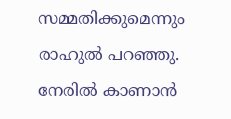സമ്മതിക്കുമെന്നും രാഹുല്‍ പറഞ്ഞു. നേരില്‍ കാണാന്‍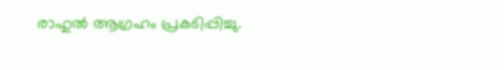രാഹുല്‍ ആഗ്രഹം പ്രകടിപ്പിച്ചു.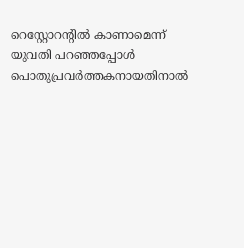റെസ്റ്റോറന്റില്‍ കാണാമെന്ന് യുവതി പറഞ്ഞപ്പോള്‍ പൊതുപ്രവര്‍ത്തകനായതിനാല്‍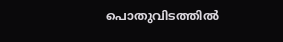പൊതുവിടത്തില്‍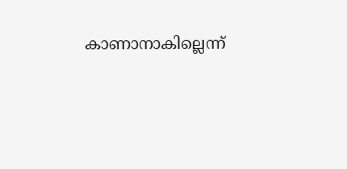കാണാനാകില്ലെന്ന്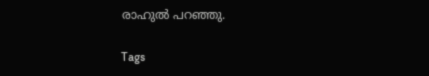രാഹുല്‍ പറഞ്ഞു.

Tags